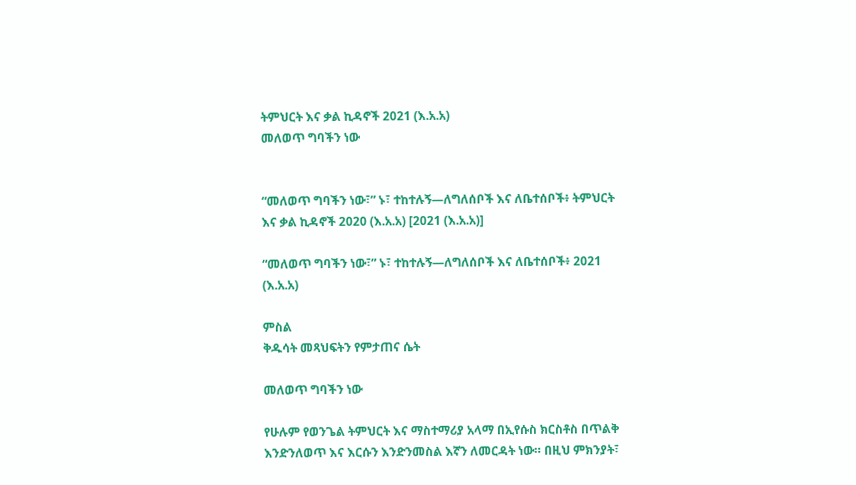ትምህርት እና ቃል ኪዳኖች 2021 (እ.አ.አ)
መለወጥ ግባችን ነው


“መለወጥ ግባችን ነው፣” ኑ፣ ተከተሉኝ—ለግለሰቦች እና ለቤተሰቦች፥ ትምህርት እና ቃል ኪዳኖች 2020 (እ.አ.አ) [2021 (እ.አ.አ)]

“መለወጥ ግባችን ነው፣” ኑ፣ ተከተሉኝ—ለግለሰቦች እና ለቤተሰቦች፥ 2021 (እ.አ.አ)

ምስል
ቅዱሳት መጻህፍትን የምታጠና ሴት

መለወጥ ግባችን ነው

የሁሉም የወንጌል ትምህርት እና ማስተማሪያ አላማ በኢየሱስ ክርስቶስ በጥልቅ እንድንለወጥ እና እርሱን እንድንመስል እኛን ለመርዳት ነው። በዚህ ምክንያት፣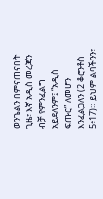ወንጌልን በምናጠናበት ጊዜ፣ እኛ አዲስ መረጃን ብቻ የምንፈልግ አይደለንም፤ “አዲስ ፍጡር” ለመሆን እንፈልጋለን (2 ቆሮንቶስ 5፥17)። ይህም ልባችንን፣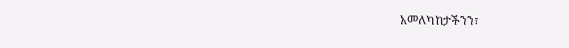አመለካከታችንን፣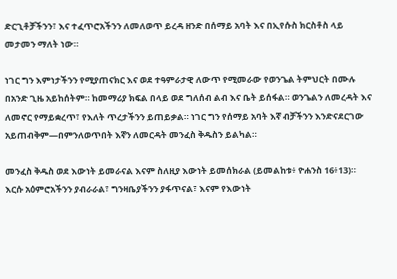ድርጊቶቻችንን፣ እና ተፈጥሮአችንን ለመለወጥ ይረዳ ዘንድ በሰማይ አባት እና በኢየሱስ ክርስቶስ ላይ መታመን ማለት ነው።

ነገር ግን እምነታችንን የሚያጠናክር እና ወደ ተዓምራታዊ ለውጥ የሚመራው የወንጌል ትምህርት በሙሉ በአንድ ጊዜ አይከሰትም። ከመማሪያ ክፍል በላይ ወደ ግለሰብ ልብ እና ቤት ይሰፋል። ወንጌልን ለመረዳት እና ለመኖር የማይቋረጥ፣ የእለት ጥረታችንን ይጠይቃል። ነገር ግን የሰማይ አባት እኛ ብቻችንን እንድናደርገው አይጠብቅም—በምንለወጥበት እኛን ለመርዳት መንፈስ ቅዱስን ይልካል።

መንፈስ ቅዱስ ወደ እውነት ይመራናል እናም ስለዚያ እውነት ይመሰክራል (ይመልከቱ፥ ዮሐንስ 16፥13)። እርሱ አዕምሮአችንን ያብራራል፣ ግንዛቤያችንን ያፋጥናል፣ እናም የእውነት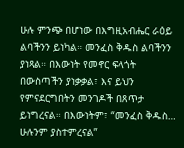ሁሉ ምንጭ በሆነው በእግዚአብሔር ራዕይ ልባችንን ይነካል። መንፈስ ቅዱስ ልባችንን ያነጻል። በእውነት የመኖር ፍላጎት በውስጣችን ያነቃቃል፣ እና ይህን የምናደርግበትን መንገዶች በጸጥታ ይነግረናል። በእውነትም፣ “መንፈስ ቅዱስ… ሁሉንም ያስተምረናል”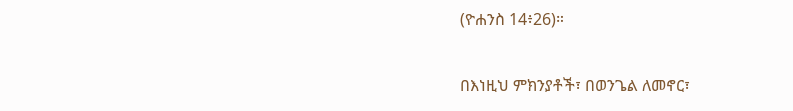(ዮሐንስ 14፥26)።

በእነዚህ ምክንያቶች፣ በወንጌል ለመኖር፣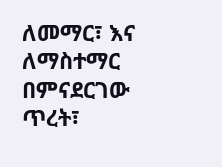ለመማር፣ እና ለማስተማር በምናደርገው ጥረት፣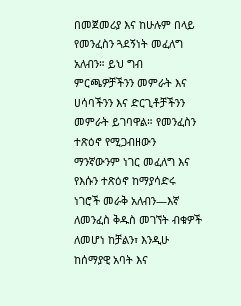በመጀመሪያ እና ከሁሉም በላይ የመንፈስን ጓደኝነት መፈለግ አለብን። ይህ ግብ ምርጫዎቻችንን መምራት እና ሀሳባችንን እና ድርጊቶቻችንን መምራት ይገባዋል። የመንፈስን ተጽዕኖ የሚጋብዘውን ማንኛውንም ነገር መፈለግ እና የእሱን ተጽዕኖ ከማያሳድሩ ነገሮች መራቅ አለብን—እኛ ለመንፈስ ቅዱስ መገኘት ብቁዎች ለመሆነ ከቻልን፣ እንዲሁ ከሰማያዊ አባት እና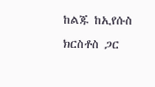ከልጁ ከኢየሱስ ክርስቶስ ጋር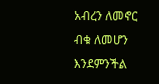አብረን ለመኖር ብቁ ለመሆን እንደምንችል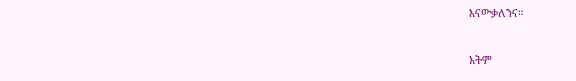እናውቃለንና።

አትም